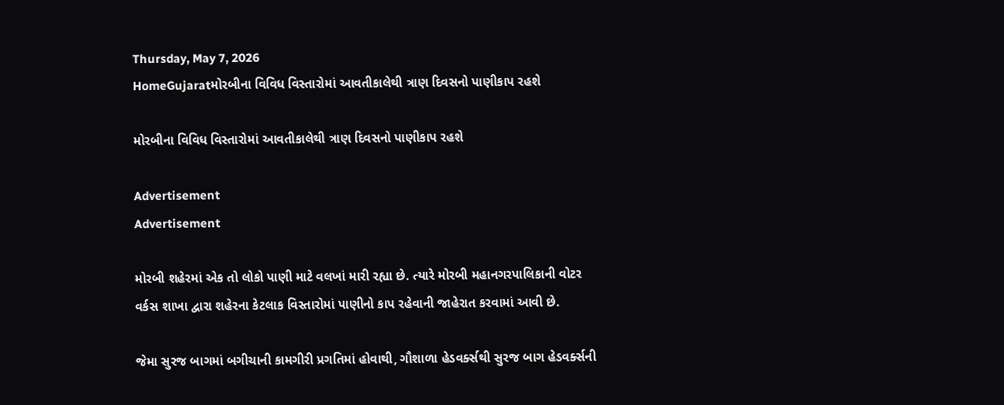Thursday, May 7, 2026
HomeGujaratમોરબીના વિવિધ વિસ્તારોમાં આવતીકાલેથી ત્રાણ દિવસનો પાણીકાપ રહશે

મોરબીના વિવિધ વિસ્તારોમાં આવતીકાલેથી ત્રાણ દિવસનો પાણીકાપ રહશે

Advertisement
Advertisement

મોરબી શહેરમાં એક તો લોકો પાણી માટે વલખાં મારી રહ્યા છે. ત્યારે મોરબી મહાનગરપાલિકાની વોટર વર્કસ શાખા દ્વારા શહેરના કેટલાક વિસ્તારોમાં પાણીનો કાપ રહેવાની જાહેરાત કરવામાં આવી છે.

જેમા સુરજ બાગમાં બગીચાની કામગીરી પ્રગતિમાં હોવાથી, ગૌશાળા હેડવર્ક્સથી સુરજ બાગ હેડવર્ક્સની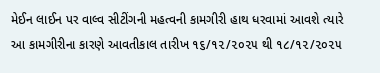મેઈન લાઈન પર વાલ્વ સીટીંગની મહત્વની કામગીરી હાથ ધરવામાં આવશે ત્યારે આ કામગીરીના કારણે આવતીકાલ તારીખ ૧૬/૧૨/૨૦૨૫ થી ૧૮/૧૨/૨૦૨૫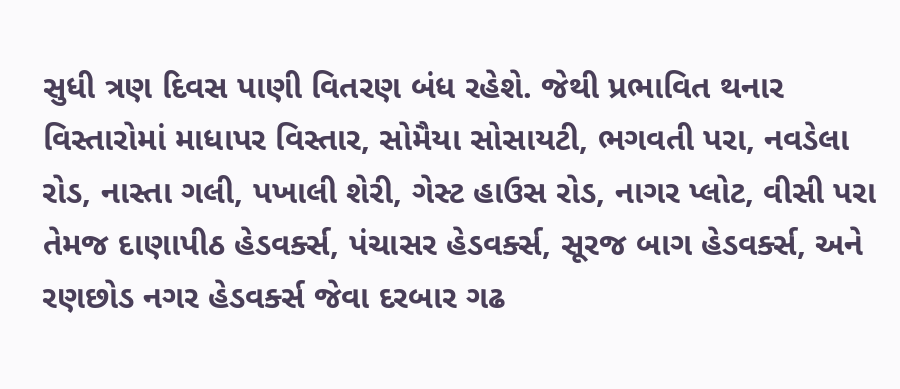સુધી ત્રણ દિવસ પાણી વિતરણ બંધ રહેશે. જેથી પ્રભાવિત થનાર વિસ્તારોમાં માધાપર વિસ્તાર, સોમૈયા સોસાયટી, ભગવતી પરા, નવડેલા રોડ, નાસ્તા ગલી, પખાલી શેરી, ગેસ્ટ હાઉસ રોડ, નાગર પ્લોટ, વીસી પરા તેમજ દાણાપીઠ હેડવર્ક્સ, પંચાસર હેડવર્ક્સ, સૂરજ બાગ હેડવર્ક્સ, અને રણછોડ નગર હેડવર્ક્સ જેવા દરબાર ગઢ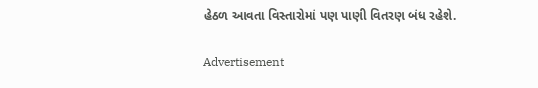હેઠળ આવતા વિસ્તારોમાં પણ પાણી વિતરણ બંધ રહેશે.

Advertisement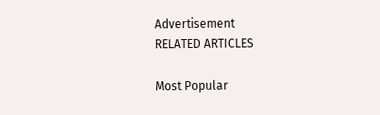Advertisement
RELATED ARTICLES

Most Popular